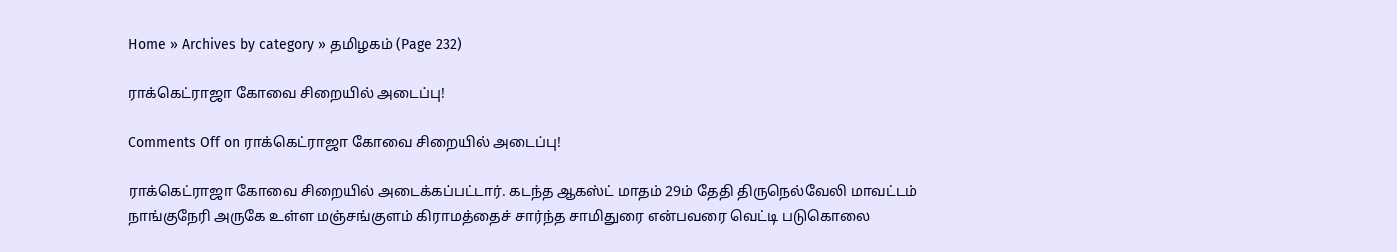Home » Archives by category » தமிழகம் (Page 232)

ராக்கெட்ராஜா கோவை சிறையில் அடைப்பு!

Comments Off on ராக்கெட்ராஜா கோவை சிறையில் அடைப்பு!

ராக்கெட்ராஜா கோவை சிறையில் அடைக்கப்பட்டார். கடந்த ஆகஸ்ட் மாதம் 29ம் தேதி திருநெல்வேலி மாவட்டம் நாங்குநேரி அருகே உள்ள மஞ்சங்குளம் கிராமத்தைச் சார்ந்த சாமிதுரை என்பவரை வெட்டி படுகொலை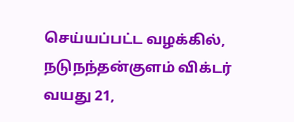செய்யப்பட்ட வழக்கில், நடுநந்தன்குளம் விக்டர் வயது 21,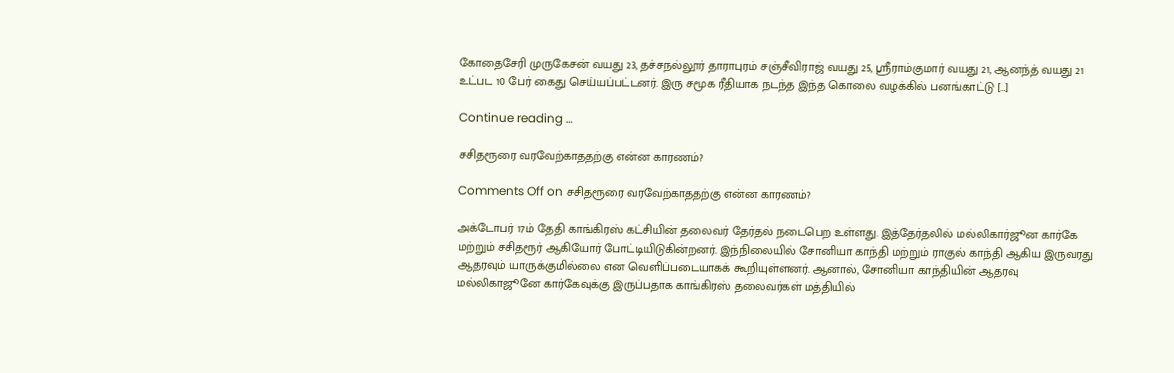கோதைசேரி முருகேசன் வயது 23, தச்சநல்லூர் தாராபுரம் சஞ்சீவிராஜ் வயது 25, ஸ்ரீராம்குமார் வயது 21, ஆனந்த் வயது 21 உட்பட 10 பேர் கைது செய்யப்பட்டனர். இரு சமூக ரீதியாக நடந்த இந்த கொலை வழக்கில் பனங்காட்டு […]

Continue reading …

சசிதரூரை வரவேற்காததற்கு என்ன காரணம்?

Comments Off on சசிதரூரை வரவேற்காததற்கு என்ன காரணம்?

அக்டோபர் 17ம் தேதி காங்கிரஸ் கட்சியின் தலைவர் தேர்தல் நடைபெற உள்ளது. இத்தேர்தலில் மல்லிகார்ஜூன கார்கே மற்றும் சசிதரூர் ஆகியோர் போட்டியிடுகின்றனர். இந்நிலையில் சோனியா காந்தி மற்றும் ராகுல் காந்தி ஆகிய இருவரது ஆதரவும் யாருக்குமில்லை என வெளிப்படையாகக் கூறியுள்ளனர். ஆனால், சோனியா காந்தியின் ஆதரவு மல்லிகாஜூனே கார்கேவுக்கு இருப்பதாக காங்கிரஸ் தலைவர்கள் மத்தியில்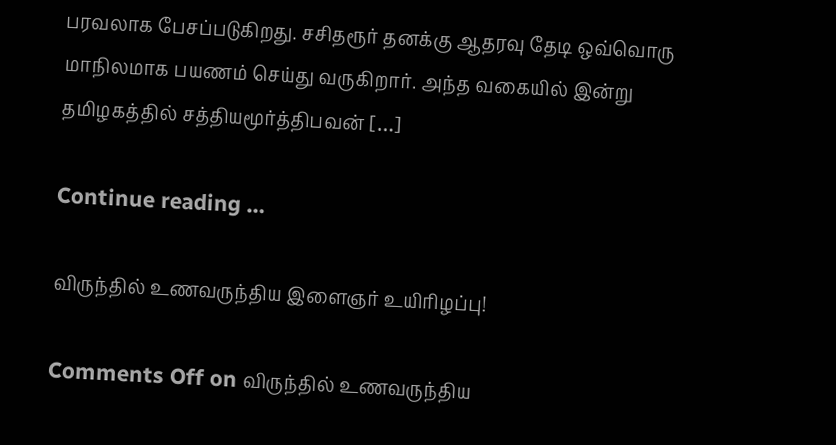பரவலாக பேசப்படுகிறது. சசிதரூர் தனக்கு ஆதரவு தேடி ஒவ்வொரு மாநிலமாக பயணம் செய்து வருகிறார். அந்த வகையில் இன்று தமிழகத்தில் சத்தியமூர்த்திபவன் […]

Continue reading …

விருந்தில் உணவருந்திய இளைஞர் உயிரிழப்பு!

Comments Off on விருந்தில் உணவருந்திய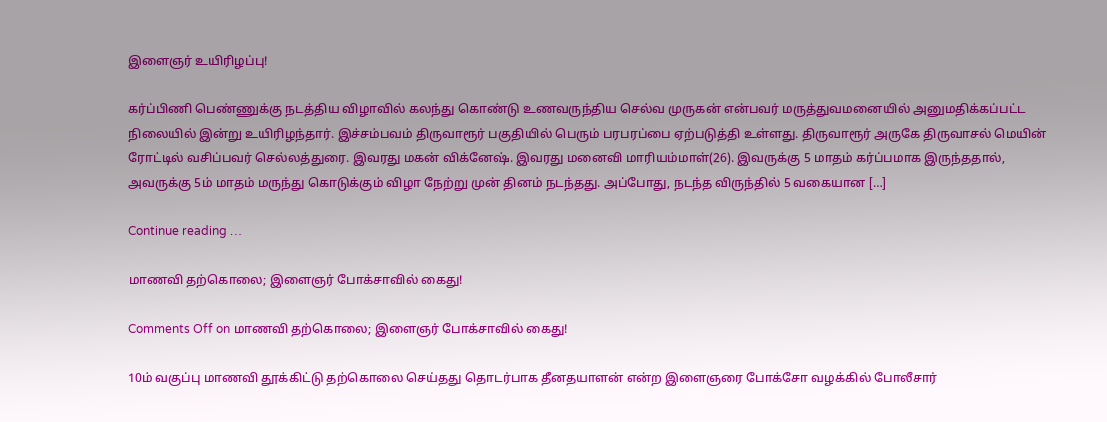இளைஞர் உயிரிழப்பு!

கர்ப்பிணி பெண்ணுக்கு நடத்திய விழாவில் கலந்து கொண்டு உணவருந்திய செல்வ முருகன் என்பவர் மருத்துவமனையில் அனுமதிக்கப்பட்ட நிலையில் இன்று உயிரிழந்தார். இச்சம்பவம் திருவாரூர் பகுதியில் பெரும் பரபரப்பை ஏற்படுத்தி உள்ளது. திருவாரூர் அருகே திருவாசல் மெயின் ரோட்டில் வசிப்பவர் செல்லத்துரை. இவரது மகன் விக்னேஷ். இவரது மனைவி மாரியம்மாள்(26). இவருக்கு 5 மாதம் கர்ப்பமாக இருந்ததால், அவருக்கு 5ம் மாதம் மருந்து கொடுக்கும் விழா நேற்று முன் தினம் நடந்தது. அப்போது, நடந்த விருந்தில் 5 வகையான […]

Continue reading …

மாணவி தற்கொலை; இளைஞர் போக்சாவில் கைது!

Comments Off on மாணவி தற்கொலை; இளைஞர் போக்சாவில் கைது!

10ம் வகுப்பு மாணவி தூக்கிட்டு தற்கொலை செய்தது தொடர்பாக தீனதயாளன் என்ற இளைஞரை போக்சோ வழக்கில் போலீசார்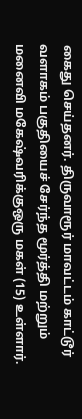கைது செய்தனர். திருவாரூர் மாவட்டம் காட்டூர் வளாகம் பகுதியைச் சேர்ந்த மூர்த்தி மற்றும் மனைவி மகேஷ்வரிக்குஒரு மகள் (15) உள்ளார்.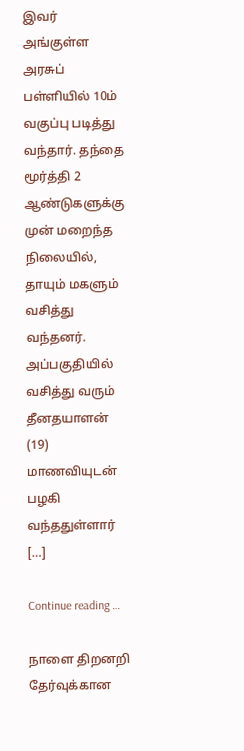இவர் அங்குள்ள அரசுப் பள்ளியில் 10ம் வகுப்பு படித்து வந்தார். தந்தை மூர்த்தி 2 ஆண்டுகளுக்கு முன் மறைந்த நிலையில், தாயும் மகளும் வசித்து வந்தனர். அப்பகுதியில் வசித்து வரும் தீனதயாளன் (19) மாணவியுடன் பழகி வந்ததுள்ளார் […]

Continue reading …

நாளை திறனறி தேர்வுக்கான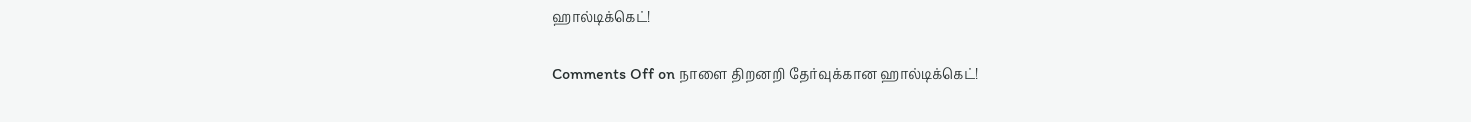ஹால்டிக்கெட்!

Comments Off on நாளை திறனறி தேர்வுக்கான ஹால்டிக்கெட்!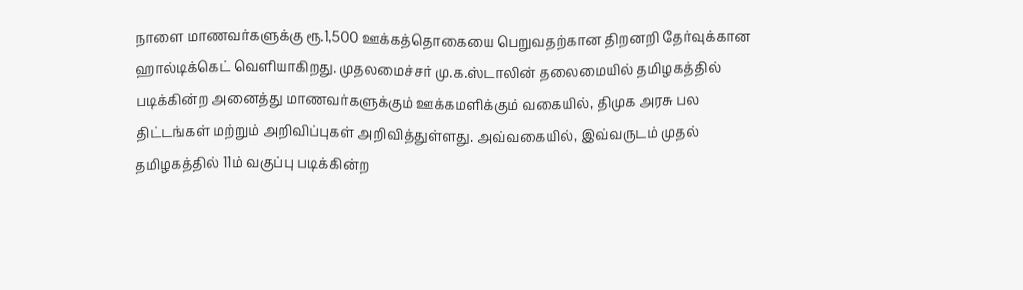நாளை மாணவர்களுக்கு ரூ.1,500 ஊக்கத்தொகையை பெறுவதற்கான திறனறி தேர்வுக்கான ஹால்டிக்கெட் வெளியாகிறது. முதலமைச்சர் மு.க.ஸ்டாலின் தலைமையில் தமிழகத்தில் படிக்கின்ற அனைத்து மாணவர்களுக்கும் ஊக்கமளிக்கும் வகையில், திமுக அரசு பல திட்டங்கள் மற்றும் அறிவிப்புகள் அறிவித்துள்ளது. அவ்வகையில், இவ்வருடம் முதல் தமிழகத்தில் 11ம் வகுப்பு படிக்கின்ற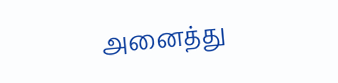அனைத்து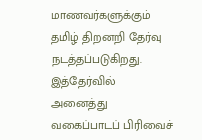மாணவர்களுக்கும் தமிழ் திறனறி தேர்வு நடத்தப்படுகிறது. இத்தேர்வில் அனைத்து வகைப்பாடப் பிரிவைச்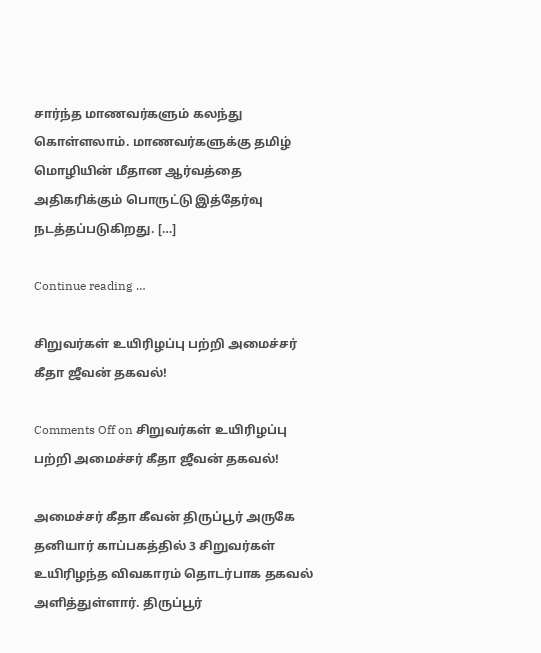சார்ந்த மாணவர்களும் கலந்து கொள்ளலாம். மாணவர்களுக்கு தமிழ் மொழியின் மீதான ஆர்வத்தை அதிகரிக்கும் பொருட்டு இத்தேர்வு நடத்தப்படுகிறது. […]

Continue reading …

சிறுவர்கள் உயிரிழப்பு பற்றி அமைச்சர் கீதா ஜீவன் தகவல்!

Comments Off on சிறுவர்கள் உயிரிழப்பு பற்றி அமைச்சர் கீதா ஜீவன் தகவல்!

அமைச்சர் கீதா கீவன் திருப்பூர் அருகே தனியார் காப்பகத்தில் 3 சிறுவர்கள் உயிரிழந்த விவகாரம் தொடர்பாக தகவல் அளித்துள்ளார். திருப்பூர்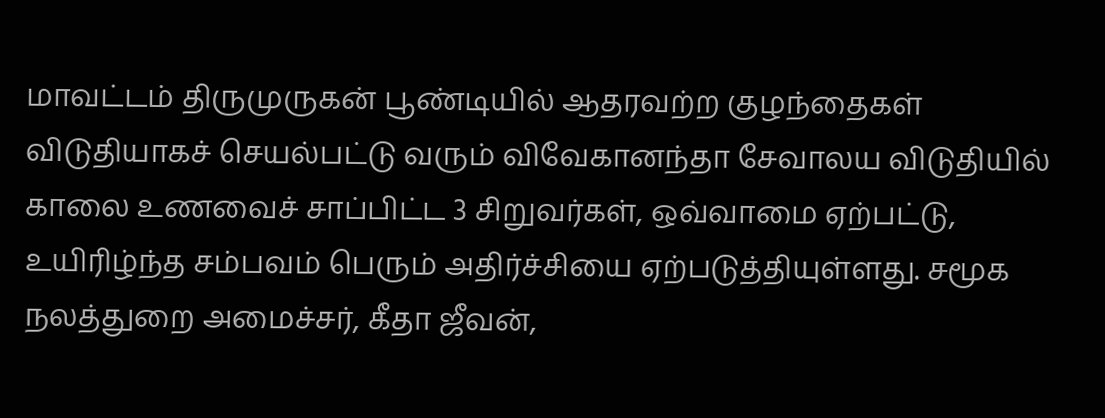மாவட்டம் திருமுருகன் பூண்டியில் ஆதரவற்ற குழந்தைகள் விடுதியாகச் செயல்பட்டு வரும் விவேகானந்தா சேவாலய விடுதியில் காலை உணவைச் சாப்பிட்ட 3 சிறுவர்கள், ஒவ்வாமை ஏற்பட்டு, உயிரிழ்ந்த சம்பவம் பெரும் அதிர்ச்சியை ஏற்படுத்தியுள்ளது. சமூக நலத்துறை அமைச்சர், கீதா ஜீவன்,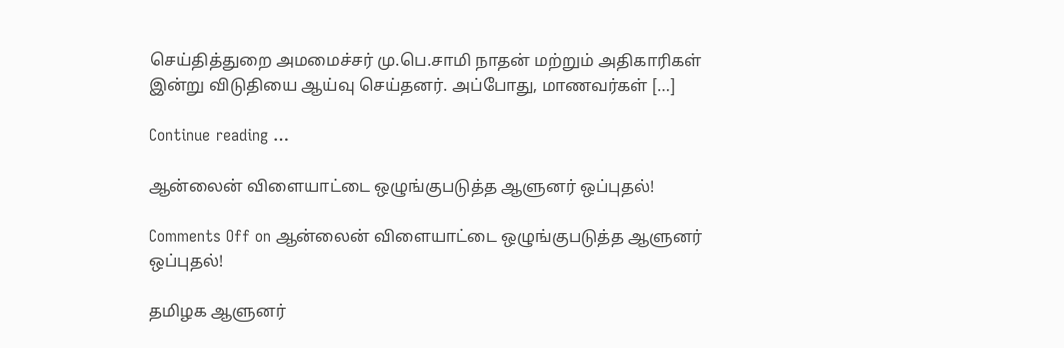செய்தித்துறை அமமைச்சர் மு.பெ.சாமி நாதன் மற்றும் அதிகாரிகள் இன்று விடுதியை ஆய்வு செய்தனர். அப்போது, மாணவர்கள் […]

Continue reading …

ஆன்லைன் விளையாட்டை ஒழுங்குபடுத்த ஆளுனர் ஒப்புதல்!

Comments Off on ஆன்லைன் விளையாட்டை ஒழுங்குபடுத்த ஆளுனர் ஒப்புதல்!

தமிழக ஆளுனர்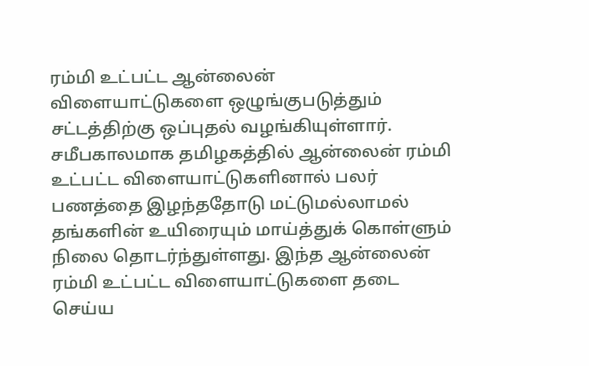ரம்மி உட்பட்ட ஆன்லைன் விளையாட்டுகளை ஒழுங்குபடுத்தும் சட்டத்திற்கு ஒப்புதல் வழங்கியுள்ளார். சமீபகாலமாக தமிழகத்தில் ஆன்லைன் ரம்மி உட்பட்ட விளையாட்டுகளினால் பலர் பணத்தை இழந்ததோடு மட்டுமல்லாமல் தங்களின் உயிரையும் மாய்த்துக் கொள்ளும் நிலை தொடர்ந்துள்ளது. இந்த ஆன்லைன் ரம்மி உட்பட்ட விளையாட்டுகளை தடை செய்ய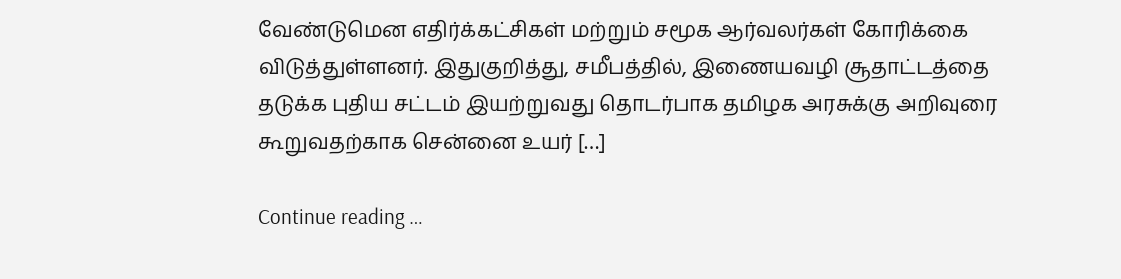வேண்டுமென எதிர்க்கட்சிகள் மற்றும் சமூக ஆர்வலர்கள் கோரிக்கை விடுத்துள்ளனர். இதுகுறித்து, சமீபத்தில், இணையவழி சூதாட்டத்தை தடுக்க புதிய சட்டம் இயற்றுவது தொடர்பாக தமிழக அரசுக்கு அறிவுரை கூறுவதற்காக சென்னை உயர் […]

Continue reading …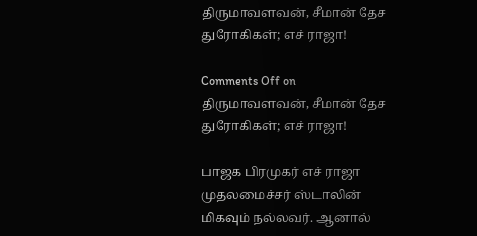திருமாவளவன், சீமான் தேச துரோகிகள்; எச் ராஜா!

Comments Off on திருமாவளவன், சீமான் தேச துரோகிகள்; எச் ராஜா!

பாஜக பிரமுகர் எச் ராஜா முதலமைச்சர் ஸ்டாலின் மிகவும் நல்லவர். ஆனால்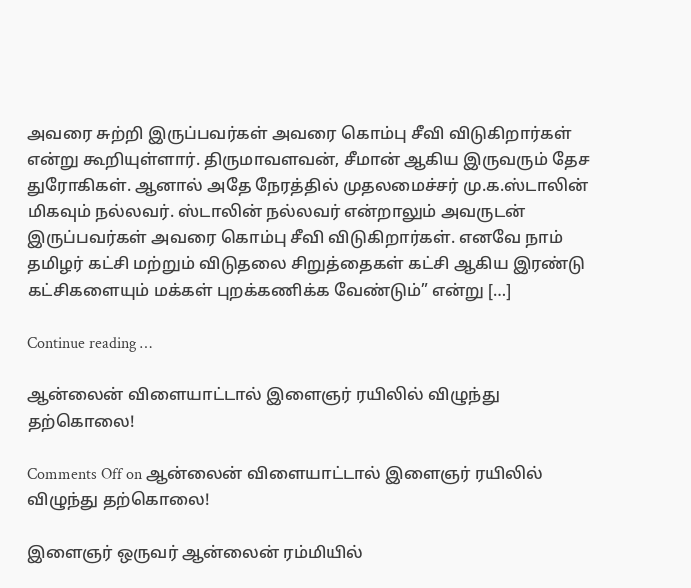அவரை சுற்றி இருப்பவர்கள் அவரை கொம்பு சீவி விடுகிறார்கள் என்று கூறியுள்ளார். திருமாவளவன், சீமான் ஆகிய இருவரும் தேச துரோகிகள். ஆனால் அதே நேரத்தில் முதலமைச்சர் மு.க.ஸ்டாலின் மிகவும் நல்லவர். ஸ்டாலின் நல்லவர் என்றாலும் அவருடன் இருப்பவர்கள் அவரை கொம்பு சீவி விடுகிறார்கள். எனவே நாம் தமிழர் கட்சி மற்றும் விடுதலை சிறுத்தைகள் கட்சி ஆகிய இரண்டு கட்சிகளையும் மக்கள் புறக்கணிக்க வேண்டும்” என்று […]

Continue reading …

ஆன்லைன் விளையாட்டால் இளைஞர் ரயிலில் விழுந்து தற்கொலை!

Comments Off on ஆன்லைன் விளையாட்டால் இளைஞர் ரயிலில் விழுந்து தற்கொலை!

இளைஞர் ஒருவர் ஆன்லைன் ரம்மியில்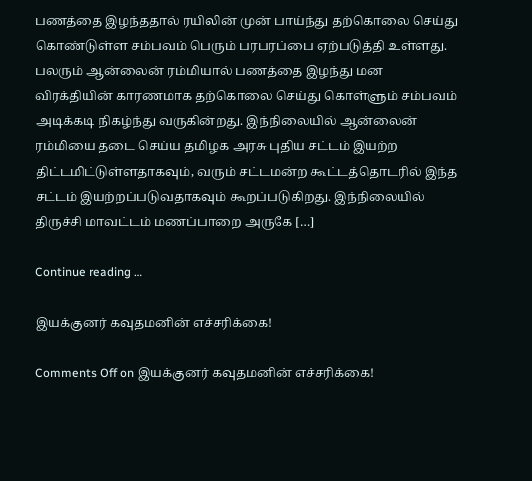பணத்தை இழந்ததால் ரயிலின் முன் பாய்ந்து தற்கொலை செய்து கொண்டுள்ள சம்பவம் பெரும் பரபரப்பை ஏற்படுத்தி உள்ளது. பலரும் ஆன்லைன் ரம்மியால் பணத்தை இழந்து மன விரக்தியின் காரணமாக தற்கொலை செய்து கொள்ளும் சம்பவம் அடிக்கடி நிகழ்ந்து வருகின்றது. இந்நிலையில் ஆன்லைன் ரம்மியை தடை செய்ய தமிழக அரசு புதிய சட்டம் இயற்ற திட்டமிட்டுள்ளதாகவும், வரும் சட்டமன்ற கூட்டத்தொடரில் இந்த சட்டம் இயற்றப்படுவதாகவும் கூறப்படுகிறது. இந்நிலையில் திருச்சி மாவட்டம் மணப்பாறை அருகே […]

Continue reading …

இயக்குனர் கவுதமனின் எச்சரிக்கை!

Comments Off on இயக்குனர் கவுதமனின் எச்சரிக்கை!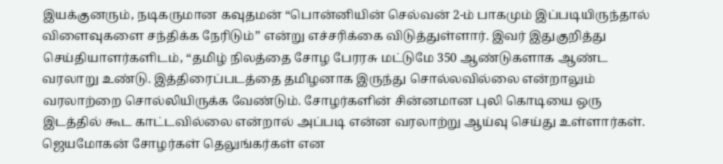இயக்குனரும், நடிகருமான கவுதமன் “பொன்னியின் செல்வன் 2-ம் பாகமும் இப்படியிருந்தால் விளைவுகளை சந்திக்க நேரிடும்” என்று எச்சரிக்கை விடுத்துள்ளார். இவர் இதுகுறித்து செய்தியாளர்களிடம், “தமிழ் நிலத்தை சோழ பேரரசு மட்டுமே 350 ஆண்டுகளாக ஆண்ட வரலாறு உண்டு. இத்திரைப்படத்தை தமிழனாக இருந்து சொல்லவில்லை என்றாலும் வரலாற்றை சொல்லியிருக்க வேண்டும். சோழர்களின் சின்னமான புலி கொடியை ஒரு இடத்தில் கூட காட்டவில்லை என்றால் அப்படி என்ன வரலாற்று ஆய்வு செய்து உள்ளார்கள். ஜெயமோகன் சோழர்கள் தெலுங்கர்கள் என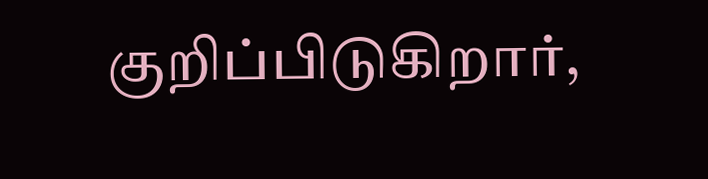குறிப்பிடுகிறார்,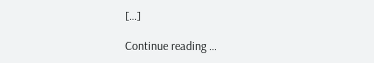[…]

Continue reading …